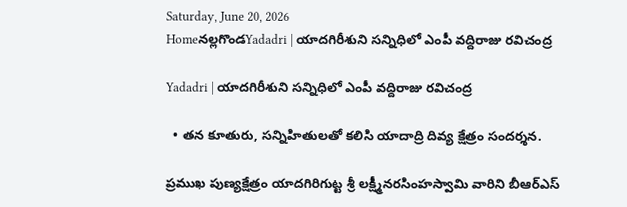Saturday, June 20, 2026
Homeనల్లగొండYadadri | యాదగిరీశుని సన్నిధిలో ఎంపీ వద్దిరాజు రవిచంద్ర

Yadadri | యాదగిరీశుని సన్నిధిలో ఎంపీ వద్దిరాజు రవిచంద్ర

  • తన కూతురు, సన్నిహితులతో కలిసి యాదాద్రి దివ్య క్షేత్రం సందర్శన.

ప్రముఖ పుణ్యక్షేత్రం యాదగిరిగుట్ట శ్రీ లక్ష్మీనరసింహస్వామి వారిని బీఆర్ఎస్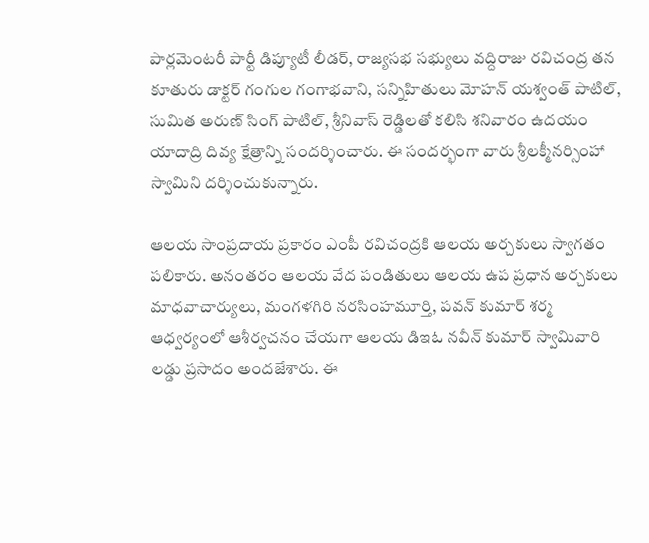పార్లమెంటరీ పార్టీ డిప్యూటీ లీడర్, రాజ్యసభ సభ్యులు వద్దిరాజు రవిచంద్ర తన కూతురు డాక్టర్ గంగుల గంగాభవాని, సన్నిహితులు మోహన్ యశ్వంత్ పాటిల్, సుమిత అరుణ్ సింగ్ పాటిల్, శ్రీనివాస్ రెడ్డిలతో కలిసి శనివారం ఉదయం యాదాద్రి దివ్య క్షేత్రాన్ని సందర్శించారు. ఈ సందర్భంగా వారు శ్రీలక్మీనర్సింహా స్వామిని దర్శించుకున్నారు.

ఆలయ సాంప్రదాయ ప్రకారం ఎంపీ రవిచంద్రకి ఆలయ అర్చకులు స్వాగతం పలికారు. అనంతరం ఆలయ వేద పండితులు ఆలయ ఉప ప్రధాన అర్చకులు మాధవాచార్యులు, మంగళగిరి నరసింహమూర్తి, పవన్ కుమార్ శర్మ ఆధ్వర్యంలో ఆశీర్వచనం చేయగా ఆలయ డిఇఓ నవీన్ కుమార్ స్వామివారి లడ్డు ప్రసాదం అందజేశారు. ఈ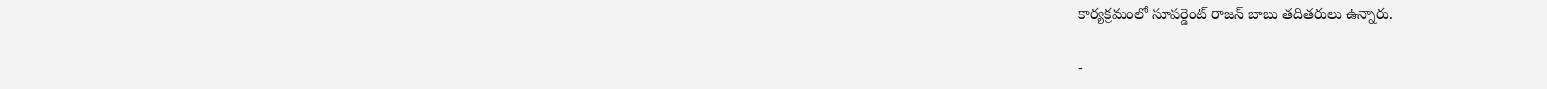కార్యక్రమంలో సూపర్డెంట్ రాజన్ బాబు తదితరులు ఉన్నారు.

-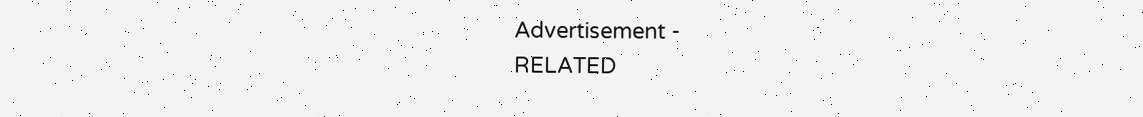Advertisement -
RELATED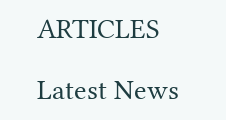ARTICLES

Latest News